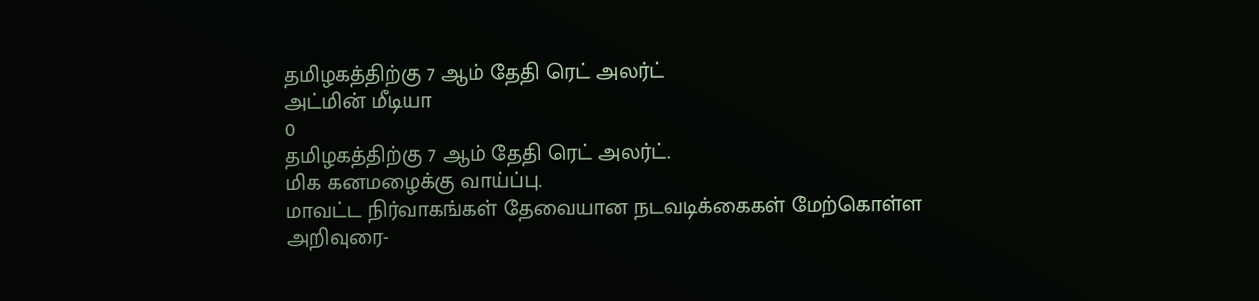தமிழகத்திற்கு 7 ஆம் தேதி ரெட் அலர்ட்
அட்மின் மீடியா
0
தமிழகத்திற்கு 7 ஆம் தேதி ரெட் அலர்ட்.
மிக கனமழைக்கு வாய்ப்பு.
மாவட்ட நிர்வாகங்கள் தேவையான நடவடிக்கைகள் மேற்கொள்ள அறிவுரை-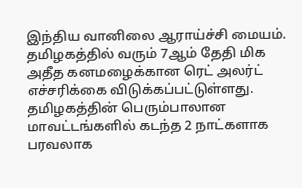இந்திய வானிலை ஆராய்ச்சி மையம்.
தமிழகத்தில் வரும் 7ஆம் தேதி மிக அதீத கனமழைக்கான ரெட் அலர்ட் எச்சரிக்கை விடுக்கப்பட்டுள்ளது.
தமிழகத்தின் பெரும்பாலான மாவட்டங்களில் கடந்த 2 நாட்களாக பரவலாக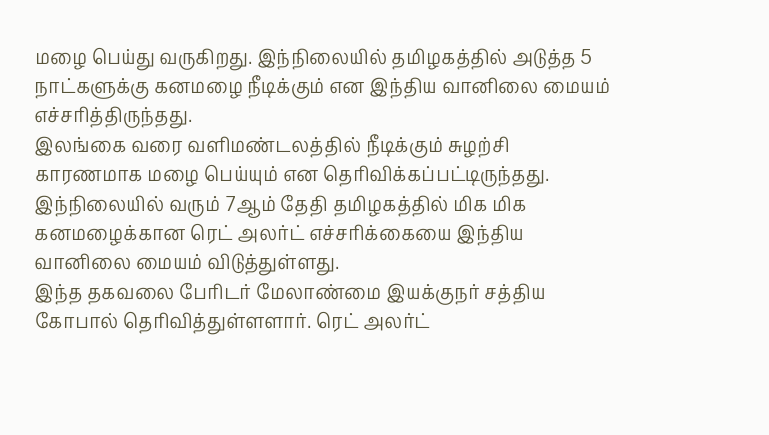மழை பெய்து வருகிறது. இந்நிலையில் தமிழகத்தில் அடுத்த 5 நாட்களுக்கு கனமழை நீடிக்கும் என இந்திய வானிலை மையம் எச்சரித்திருந்தது.
இலங்கை வரை வளிமண்டலத்தில் நீடிக்கும் சுழற்சி காரணமாக மழை பெய்யும் என தெரிவிக்கப்பட்டிருந்தது. இந்நிலையில் வரும் 7ஆம் தேதி தமிழகத்தில் மிக மிக கனமழைக்கான ரெட் அலர்ட் எச்சரிக்கையை இந்திய வானிலை மையம் விடுத்துள்ளது.
இந்த தகவலை பேரிடர் மேலாண்மை இயக்குநர் சத்திய கோபால் தெரிவித்துள்ளளார். ரெட் அலர்ட்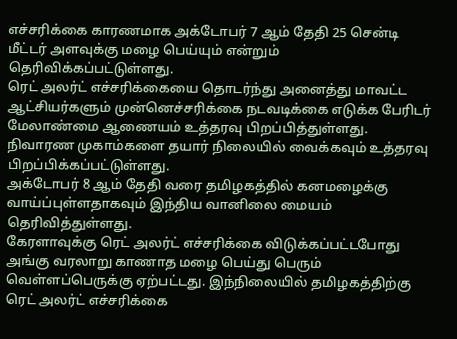எச்சரிக்கை காரணமாக அக்டோபர் 7 ஆம் தேதி 25 சென்டி மீட்டர் அளவுக்கு மழை பெய்யும் என்றும் தெரிவிக்கப்பட்டுள்ளது.
ரெட் அலர்ட் எச்சரிக்கையை தொடர்ந்து அனைத்து மாவட்ட ஆட்சியர்களும் முன்னெச்சரிக்கை நடவடிக்கை எடுக்க பேரிடர் மேலாண்மை ஆணையம் உத்தரவு பிறப்பித்துள்ளது. நிவாரண முகாம்களை தயார் நிலையில் வைக்கவும் உத்தரவு பிறப்பிக்கப்பட்டுள்ளது.
அக்டோபர் 8 ஆம் தேதி வரை தமிழகத்தில் கனமழைக்கு வாய்ப்புள்ளதாகவும் இந்திய வானிலை மையம் தெரிவித்துள்ளது.
கேரளாவுக்கு ரெட் அலர்ட் எச்சரிக்கை விடுக்கப்பட்டபோது அங்கு வரலாறு காணாத மழை பெய்து பெரும் வெள்ளப்பெருக்கு ஏற்பட்டது. இந்நிலையில் தமிழகத்திற்கு ரெட் அலர்ட் எச்சரிக்கை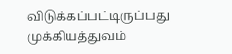விடுக்கப்பட்டிருப்பது முக்கியத்துவம்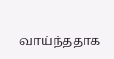வாய்ந்ததாக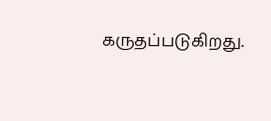கருதப்படுகிறது.